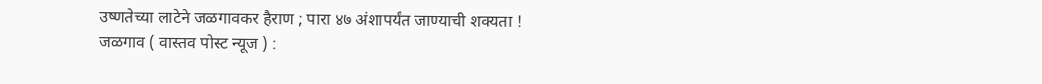उष्णतेच्या लाटेने जळगावकर हैराण ; पारा ४७ अंशापर्यंत जाण्याची शक्यता !
जळगाव ( वास्तव पोस्ट न्यूज ) :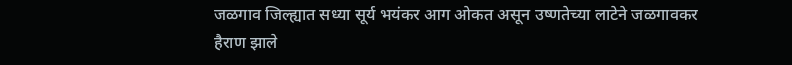जळगाव जिल्ह्यात सध्या सूर्य भयंकर आग ओकत असून उष्णतेच्या लाटेने जळगावकर हैराण झाले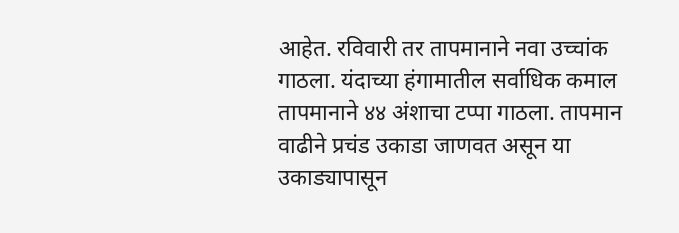आहेत. रविवारी तर तापमानाने नवा उच्चांक गाठला. यंदाच्या हंगामातील सर्वाधिक कमाल तापमानाने ४४ अंशाचा टप्पा गाठला. तापमान वाढीने प्रचंड उकाडा जाणवत असून या उकाड्यापासून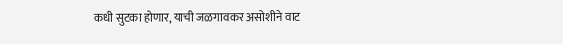कधी सुटका होणार, याची जळगावकर असोशीने वाट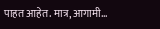पाहत आहेत. मात्र, आगामी…